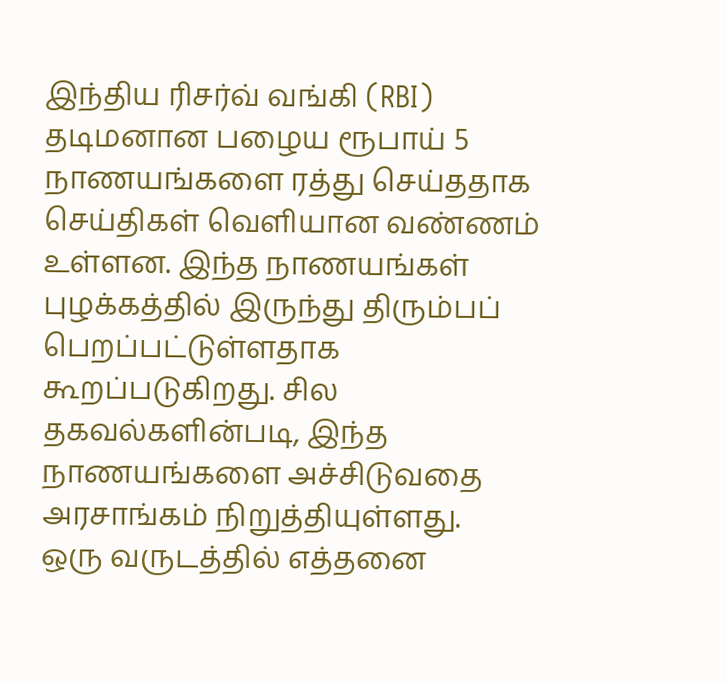இந்திய ரிசர்வ் வங்கி (RBI) தடிமனான பழைய ரூபாய் 5 நாணயங்களை ரத்து செய்ததாக செய்திகள் வெளியான வண்ணம் உள்ளன. இந்த நாணயங்கள் புழக்கத்தில் இருந்து திரும்பப் பெறப்பட்டுள்ளதாக கூறப்படுகிறது. சில தகவல்களின்படி, இந்த நாணயங்களை அச்சிடுவதை அரசாங்கம் நிறுத்தியுள்ளது.
ஒரு வருடத்தில் எத்தனை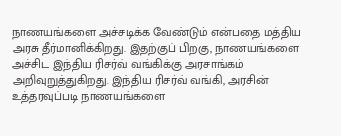நாணயங்களை அச்சடிக்க வேண்டும் என்பதை மத்திய அரசு தீர்மானிக்கிறது. இதற்குப் பிறகு, நாணயங்களை அச்சிட இந்திய ரிசர்வ் வங்கிக்கு அரசாங்கம் அறிவுறுத்துகிறது. இந்திய ரிசர்வ் வங்கி, அரசின் உத்தரவுப்படி நாணயங்களை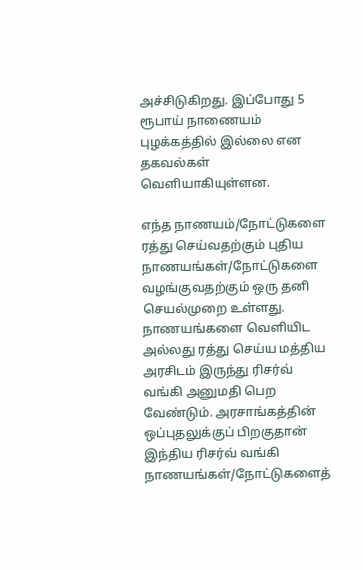அச்சிடுகிறது. இப்போது 5 ரூபாய் நாணையம் புழக்கத்தில் இல்லை என தகவல்கள் வெளியாகியுள்ளன.

எந்த நாணயம்/நோட்டுகளை ரத்து செய்வதற்கும் புதிய நாணயங்கள்/நோட்டுகளை வழங்குவதற்கும் ஒரு தனி செயல்முறை உள்ளது. நாணயங்களை வெளியிட அல்லது ரத்து செய்ய மத்திய அரசிடம் இருந்து ரிசர்வ் வங்கி அனுமதி பெற வேண்டும். அரசாங்கத்தின் ஒப்புதலுக்குப் பிறகுதான் இந்திய ரிசர்வ் வங்கி நாணயங்கள்/நோட்டுகளைத்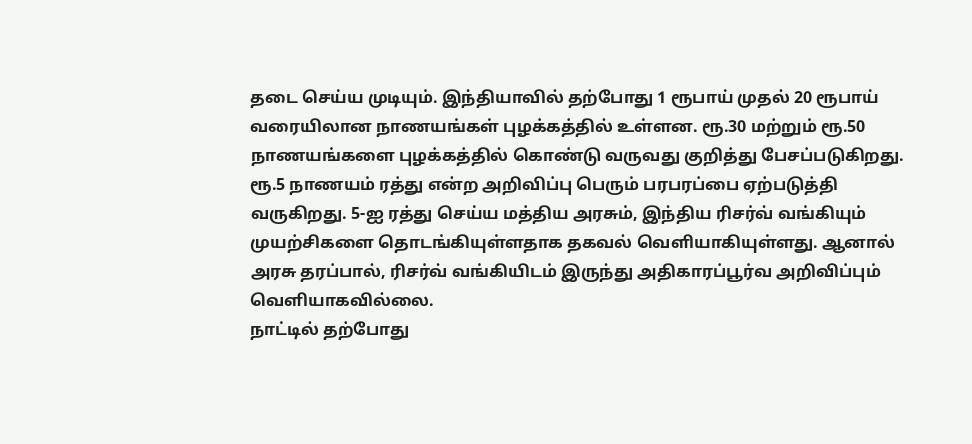தடை செய்ய முடியும். இந்தியாவில் தற்போது 1 ரூபாய் முதல் 20 ரூபாய் வரையிலான நாணயங்கள் புழக்கத்தில் உள்ளன. ரூ.30 மற்றும் ரூ.50 நாணயங்களை புழக்கத்தில் கொண்டு வருவது குறித்து பேசப்படுகிறது.
ரூ.5 நாணயம் ரத்து என்ற அறிவிப்பு பெரும் பரபரப்பை ஏற்படுத்தி வருகிறது. 5-ஐ ரத்து செய்ய மத்திய அரசும், இந்திய ரிசர்வ் வங்கியும் முயற்சிகளை தொடங்கியுள்ளதாக தகவல் வெளியாகியுள்ளது. ஆனால் அரசு தரப்பால், ரிசர்வ் வங்கியிடம் இருந்து அதிகாரப்பூர்வ அறிவிப்பும் வெளியாகவில்லை.
நாட்டில் தற்போது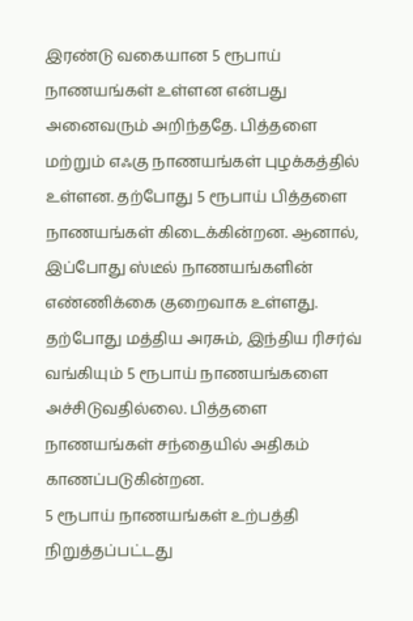இரண்டு வகையான 5 ரூபாய் நாணயங்கள் உள்ளன என்பது அனைவரும் அறிந்ததே. பித்தளை மற்றும் எஃகு நாணயங்கள் புழக்கத்தில் உள்ளன. தற்போது 5 ரூபாய் பித்தளை நாணயங்கள் கிடைக்கின்றன. ஆனால், இப்போது ஸ்டீல் நாணயங்களின் எண்ணிக்கை குறைவாக உள்ளது. தற்போது மத்திய அரசும், இந்திய ரிசர்வ் வங்கியும் 5 ரூபாய் நாணயங்களை அச்சிடுவதில்லை. பித்தளை நாணயங்கள் சந்தையில் அதிகம் காணப்படுகின்றன.
5 ரூபாய் நாணயங்கள் உற்பத்தி நிறுத்தப்பட்டது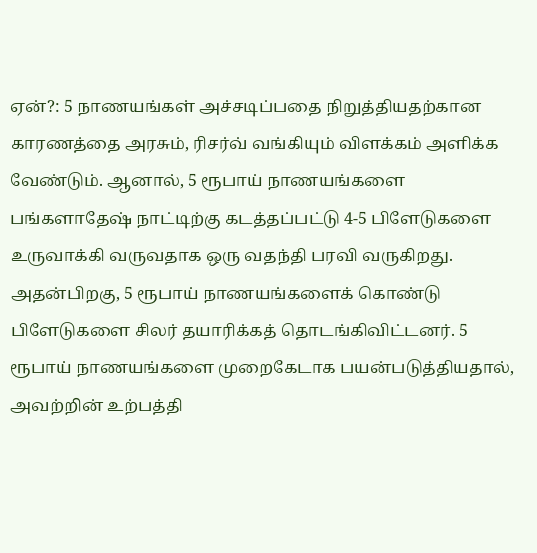ஏன்?: 5 நாணயங்கள் அச்சடிப்பதை நிறுத்தியதற்கான காரணத்தை அரசும், ரிசர்வ் வங்கியும் விளக்கம் அளிக்க வேண்டும். ஆனால், 5 ரூபாய் நாணயங்களை பங்களாதேஷ் நாட்டிற்கு கடத்தப்பட்டு 4-5 பிளேடுகளை உருவாக்கி வருவதாக ஒரு வதந்தி பரவி வருகிறது. அதன்பிறகு, 5 ரூபாய் நாணயங்களைக் கொண்டு பிளேடுகளை சிலர் தயாரிக்கத் தொடங்கிவிட்டனர். 5 ரூபாய் நாணயங்களை முறைகேடாக பயன்படுத்தியதால், அவற்றின் உற்பத்தி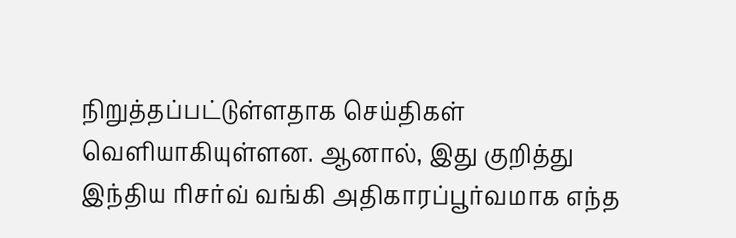நிறுத்தப்பட்டுள்ளதாக செய்திகள் வெளியாகியுள்ளன. ஆனால், இது குறித்து இந்திய ரிசர்வ் வங்கி அதிகாரப்பூர்வமாக எந்த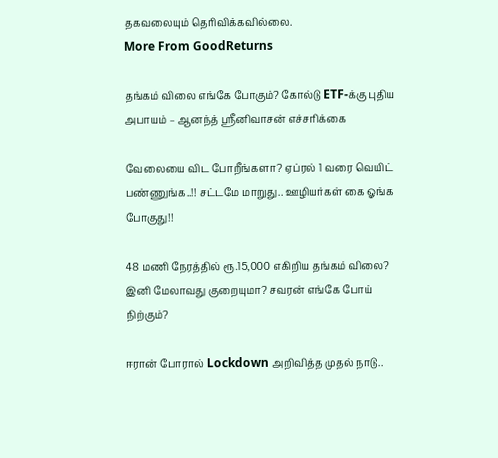தகவலையும் தெரிவிக்கவில்லை.
More From GoodReturns

தங்கம் விலை எங்கே போகும்? கோல்டு ETF-க்கு புதிய அபாயம் – ஆனந்த் ஸ்ரீனிவாசன் எச்சரிக்கை

வேலையை விட போறீங்களா? ஏப்ரல் 1 வரை வெயிட் பண்ணுங்க..!! சட்டமே மாறுது.. ஊழியர்கள் கை ஓங்க போகுது!!

48 மணி நேரத்தில் ரூ.15,000 எகிறிய தங்கம் விலை? இனி மேலாவது குறையுமா? சவரன் எங்கே போய் நிற்கும்?

ஈரான் போரால் Lockdown அறிவித்த முதல் நாடு..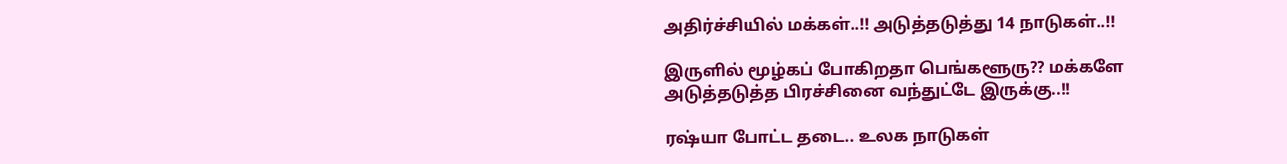அதிர்ச்சியில் மக்கள்..!! அடுத்தடுத்து 14 நாடுகள்..!!

இருளில் மூழ்கப் போகிறதா பெங்களூரு?? மக்களே அடுத்தடுத்த பிரச்சினை வந்துட்டே இருக்கு..!!

ரஷ்யா போட்ட தடை.. உலக நாடுகள்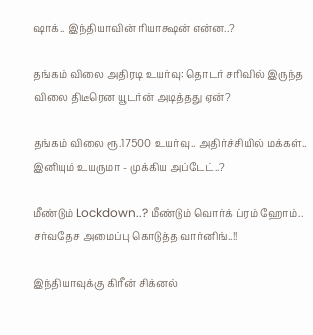ஷாக்.. இந்தியாவின் ரியாக்ஷன் என்ன..?

தங்கம் விலை அதிரடி உயர்வு: தொடர் சரிவில் இருந்த விலை திடீரென யூடர்ன் அடித்தது ஏன்?

தங்கம் விலை ரூ.17500 உயர்வு.. அதிர்ச்சியில் மக்கள்.. இனியும் உயருமா - முக்கிய அப்டேட்..?

மீண்டும் Lockdown..? மீண்டும் வொர்க் ப்ரம் ஹோம்.. சர்வதேச அமைப்பு கொடுத்த வார்னிங்..!!

இந்தியாவுக்கு கிரீன் சிக்னல்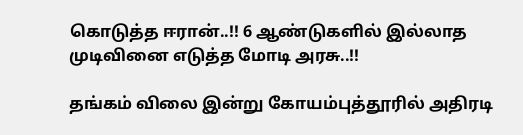கொடுத்த ஈரான்..!! 6 ஆண்டுகளில் இல்லாத முடிவினை எடுத்த மோடி அரசு..!!

தங்கம் விலை இன்று கோயம்புத்தூரில் அதிரடி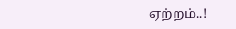ஏற்றம்..!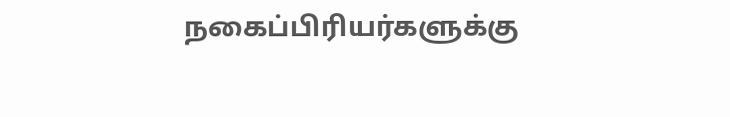நகைப்பிரியர்களுக்கு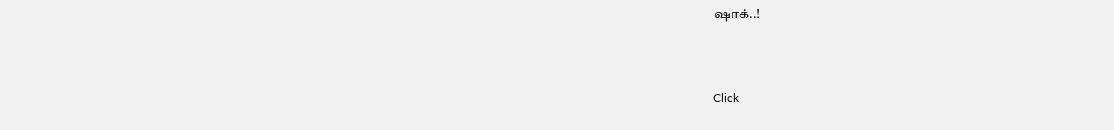ஷாக்..!



Click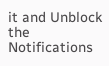it and Unblock the Notifications